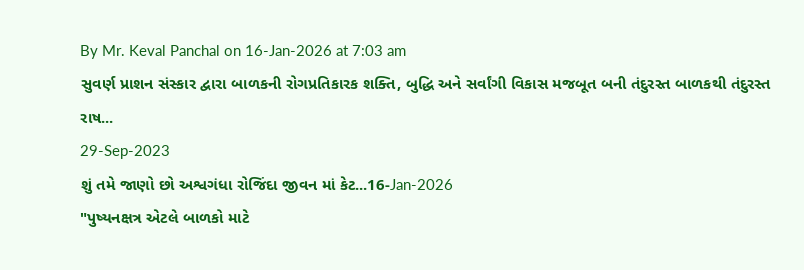By Mr. Keval Panchal on 16-Jan-2026 at 7:03 am
સુવર્ણ પ્રાશન સંસ્કાર દ્વારા બાળકની રોગપ્રતિકારક શક્તિ, બુદ્ધિ અને સર્વાંગી વિકાસ મજબૂત બની તંદુરસ્ત બાળકથી તંદુરસ્ત રાષ...
29-Sep-2023
શું તમે જાણો છો અશ્વગંધા રોજિંદા જીવન માં કેટ...16-Jan-2026
"પુષ્યનક્ષત્ર એટલે બાળકો માટે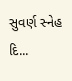સુવર્ણ સ્નેહ દિ...